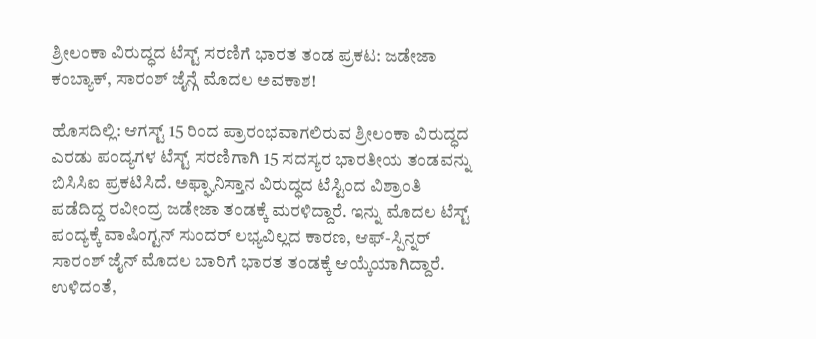ಶ್ರೀಲಂಕಾ ವಿರುದ್ಧದ ಟೆಸ್ಟ್ ಸರಣಿಗೆ ಭಾರತ ತಂಡ ಪ್ರಕಟ: ಜಡೇಜಾ ಕಂಬ್ಯಾಕ್, ಸಾರಂಶ್ ಜೈನ್ಗೆ ಮೊದಲ ಅವಕಾಶ!

ಹೊಸದಿಲ್ಲಿ: ಆಗಸ್ಟ್ 15 ರಿಂದ ಪ್ರಾರಂಭವಾಗಲಿರುವ ಶ್ರೀಲಂಕಾ ವಿರುದ್ಧದ ಎರಡು ಪಂದ್ಯಗಳ ಟೆಸ್ಟ್ ಸರಣಿಗಾಗಿ 15 ಸದಸ್ಯರ ಭಾರತೀಯ ತಂಡವನ್ನು ಬಿಸಿಸಿಐ ಪ್ರಕಟಿಸಿದೆ. ಅಫ್ಘಾನಿಸ್ತಾನ ವಿರುದ್ಧದ ಟೆಸ್ಟಿಂದ ವಿಶ್ರಾಂತಿ ಪಡೆದಿದ್ದ ರವೀಂದ್ರ ಜಡೇಜಾ ತಂಡಕ್ಕೆ ಮರಳಿದ್ದಾರೆ. ಇನ್ನು ಮೊದಲ ಟೆಸ್ಟ್ ಪಂದ್ಯಕ್ಕೆ ವಾಷಿಂಗ್ಟನ್ ಸುಂದರ್ ಲಭ್ಯವಿಲ್ಲದ ಕಾರಣ, ಆಫ್-ಸ್ಪಿನ್ನರ್ ಸಾರಂಶ್ ಜೈನ್ ಮೊದಲ ಬಾರಿಗೆ ಭಾರತ ತಂಡಕ್ಕೆ ಆಯ್ಕೆಯಾಗಿದ್ದಾರೆ. ಉಳಿದಂತೆ,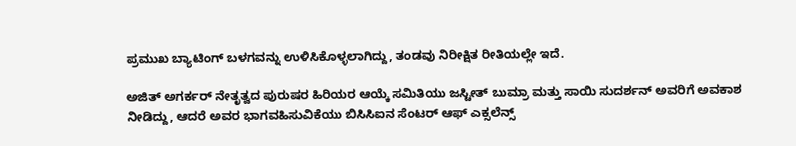ಪ್ರಮುಖ ಬ್ಯಾಟಿಂಗ್ ಬಳಗವನ್ನು ಉಳಿಸಿಕೊಳ್ಳಲಾಗಿದ್ದು, ತಂಡವು ನಿರೀಕ್ಷಿತ ರೀತಿಯಲ್ಲೇ ಇದೆ.

ಅಜಿತ್ ಅಗರ್ಕರ್ ನೇತೃತ್ವದ ಪುರುಷರ ಹಿರಿಯರ ಆಯ್ಕೆ ಸಮಿತಿಯು ಜಸ್ಟೀತ್ ಬುಮ್ರಾ ಮತ್ತು ಸಾಯಿ ಸುದರ್ಶನ್ ಅವರಿಗೆ ಅವಕಾಶ ನೀಡಿದ್ದು, ಆದರೆ ಅವರ ಭಾಗವಹಿಸುವಿಕೆಯು ಬಿಸಿಸಿಐನ ಸೆಂಟರ್ ಆಫ್ ಎಕ್ಸಲೆನ್ಸ್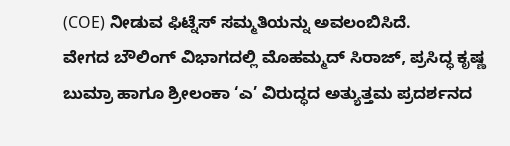(COE) ನೀಡುವ ಫಿಟ್ನೆಸ್ ಸಮ್ಮತಿಯನ್ನು ಅವಲಂಬಿಸಿದೆ.
ವೇಗದ ಬೌಲಿಂಗ್ ವಿಭಾಗದಲ್ಲಿ ಮೊಹಮ್ಮದ್ ಸಿರಾಜ್, ಪ್ರಸಿದ್ಧ ಕೃಷ್ಣ ಬುಮ್ರಾ ಹಾಗೂ ಶ್ರೀಲಂಕಾ ‘ಎ’ ವಿರುದ್ಧದ ಅತ್ಯುತ್ತಮ ಪ್ರದರ್ಶನದ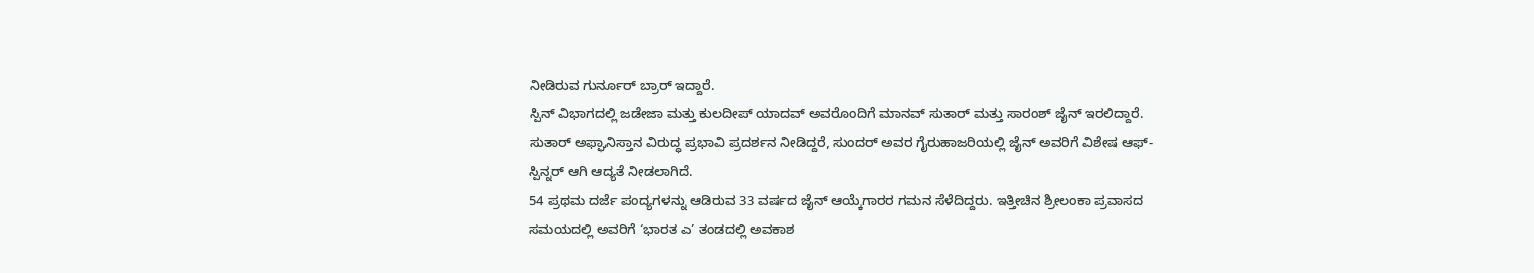ನೀಡಿರುವ ಗುರ್ನೂರ್ ಬ್ರಾರ್ ಇದ್ದಾರೆ.
ಸ್ಪಿನ್ ವಿಭಾಗದಲ್ಲಿ ಜಡೇಜಾ ಮತ್ತು ಕುಲದೀಪ್ ಯಾದವ್ ಅವರೊಂದಿಗೆ ಮಾನವ್ ಸುತಾರ್ ಮತ್ತು ಸಾರಂಶ್ ಜೈನ್ ಇರಲಿದ್ದಾರೆ. ಸುತಾರ್ ಅಫ್ಘಾನಿಸ್ತಾನ ವಿರುದ್ಧ ಪ್ರಭಾವಿ ಪ್ರದರ್ಶನ ನೀಡಿದ್ದರೆ, ಸುಂದರ್ ಅವರ ಗೈರುಹಾಜರಿಯಲ್ಲಿ ಜೈನ್ ಅವರಿಗೆ ವಿಶೇಷ ಆಫ್-ಸ್ಪಿನ್ನರ್ ಆಗಿ ಆದ್ಯತೆ ನೀಡಲಾಗಿದೆ.
54 ಪ್ರಥಮ ದರ್ಜೆ ಪಂದ್ಯಗಳನ್ನು ಆಡಿರುವ 33 ವರ್ಷದ ಜೈನ್ ಆಯ್ಕೆಗಾರರ ಗಮನ ಸೆಳೆದಿದ್ದರು. ಇತ್ತೀಚಿನ ಶ್ರೀಲಂಕಾ ಪ್ರವಾಸದ ಸಮಯದಲ್ಲಿ ಅವರಿಗೆ ‘ಭಾರತ ಎ’ ತಂಡದಲ್ಲಿ ಅವಕಾಶ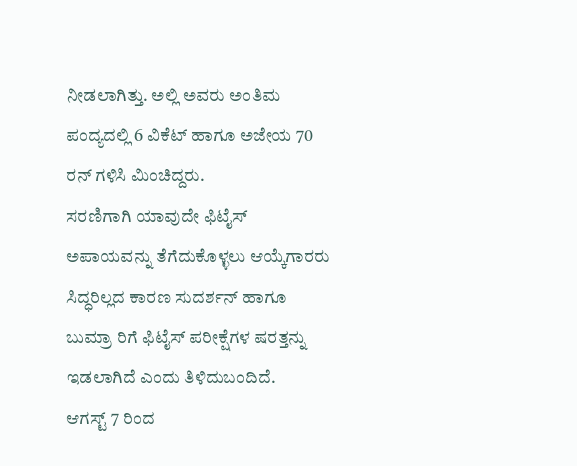ನೀಡಲಾಗಿತ್ತು. ಅಲ್ಲಿ ಅವರು ಅಂತಿಮ ಪಂದ್ಯದಲ್ಲಿ 6 ವಿಕೆಟ್ ಹಾಗೂ ಅಜೇಯ 70 ರನ್ ಗಳಿಸಿ ಮಿಂಚಿದ್ದರು.
ಸರಣಿಗಾಗಿ ಯಾವುದೇ ಫಿಟೈಸ್ ಅಪಾಯವನ್ನು ತೆಗೆದುಕೊಳ್ಳಲು ಆಯ್ಕೆಗಾರರು ಸಿದ್ಧರಿಲ್ಲದ ಕಾರಣ ಸುದರ್ಶನ್ ಹಾಗೂ ಬುಮ್ರಾ ರಿಗೆ ಫಿಟೈಸ್ ಪರೀಕ್ಷೆಗಳ ಷರತ್ತನ್ನು ಇಡಲಾಗಿದೆ ಎಂದು ತಿಳಿದುಬಂದಿದೆ.
ಆಗಸ್ಟ್ 7 ರಿಂದ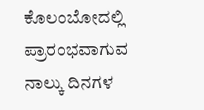ಕೊಲಂಬೋದಲ್ಲಿ ಪ್ರಾರಂಭವಾಗುವ ನಾಲ್ಕು ದಿನಗಳ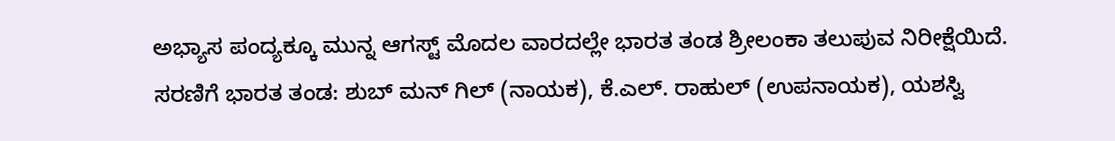ಅಭ್ಯಾಸ ಪಂದ್ಯಕ್ಕೂ ಮುನ್ನ ಆಗಸ್ಟ್ ಮೊದಲ ವಾರದಲ್ಲೇ ಭಾರತ ತಂಡ ಶ್ರೀಲಂಕಾ ತಲುಪುವ ನಿರೀಕ್ಷೆಯಿದೆ.
ಸರಣಿಗೆ ಭಾರತ ತಂಡ: ಶುಬ್ ಮನ್ ಗಿಲ್ (ನಾಯಕ), ಕೆ.ಎಲ್. ರಾಹುಲ್ (ಉಪನಾಯಕ), ಯಶಸ್ವಿ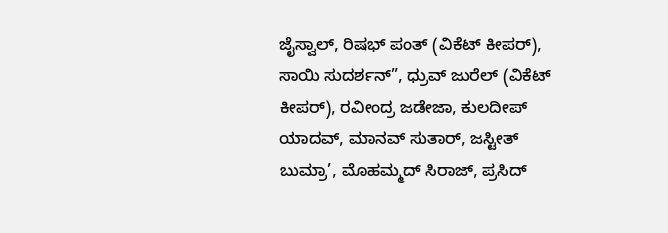ಜೈಸ್ವಾಲ್, ರಿಷಭ್ ಪಂತ್ (ವಿಕೆಟ್ ಕೀಪರ್), ಸಾಯಿ ಸುದರ್ಶನ್”, ಧ್ರುವ್ ಜುರೆಲ್ (ವಿಕೆಟ್ ಕೀಪರ್), ರವೀಂದ್ರ ಜಡೇಜಾ, ಕುಲದೀಪ್ ಯಾದವ್, ಮಾನವ್ ಸುತಾರ್, ಜಸ್ಟೀತ್ ಬುಮ್ರಾ’, ಮೊಹಮ್ಮದ್ ಸಿರಾಜ್, ಪ್ರಸಿದ್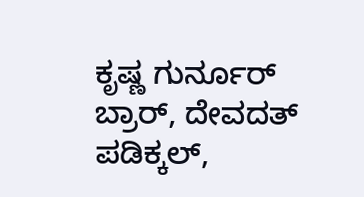ಕೃಷ್ಣ ಗುರ್ನೂರ್ ಬ್ರಾರ್, ದೇವದತ್ ಪಡಿಕ್ಕಲ್,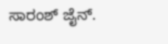ಸಾರಂಶ್ ಜೈನ್.